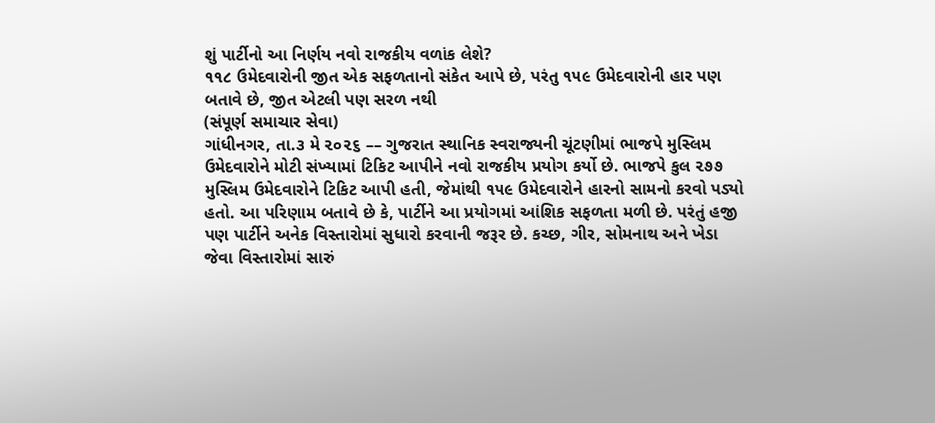શું પાર્ટીનો આ નિર્ણય નવો રાજકીય વળાંક લેશે?
૧૧૮ ઉમેદવારોની જીત એક સફળતાનો સંકેત આપે છે, પરંતુ ૧૫૯ ઉમેદવારોની હાર પણ બતાવે છે, જીત એટલી પણ સરળ નથી
(સંપૂર્ણ સમાચાર સેવા)
ગાંધીનગર, તા.૩ મે ૨૦૨૬ –– ગુજરાત સ્થાનિક સ્વરાજ્યની ચૂંટણીમાં ભાજપે મુસ્લિમ ઉમેદવારોને મોટી સંખ્યામાં ટિકિટ આપીને નવો રાજકીય પ્રયોગ કર્યો છે. ભાજપે કુલ ૨૭૭ મુસ્લિમ ઉમેદવારોને ટિકિટ આપી હતી, જેમાંથી ૧૫૯ ઉમેદવારોને હારનો સામનો કરવો પડ્યો હતો. આ પરિણામ બતાવે છે કે, પાર્ટીને આ પ્રયોગમાં આંશિક સફળતા મળી છે. પરંતું હજી પણ પાર્ટીને અનેક વિસ્તારોમાં સુધારો કરવાની જરૂર છે. કચ્છ, ગીર, સોમનાથ અને ખેડા જેવા વિસ્તારોમાં સારું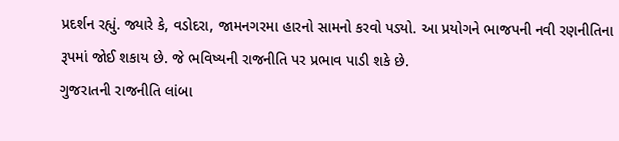પ્રદર્શન રહ્યું. જ્યારે કે, વડોદરા, જામનગરમા હારનો સામનો કરવો પડ્યો. આ પ્રયોગને ભાજપની નવી રણનીતિના રૂપમાં જોઈ શકાય છે. જે ભવિષ્યની રાજનીતિ પર પ્રભાવ પાડી શકે છે.
ગુજરાતની રાજનીતિ લાંબા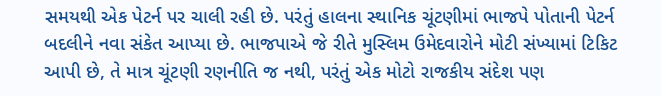સમયથી એક પેટર્ન પર ચાલી રહી છે. પરંતું હાલના સ્થાનિક ચૂંટણીમાં ભાજપે પોતાની પેટર્ન બદલીને નવા સંકેત આપ્યા છે. ભાજપાએ જે રીતે મુસ્લિમ ઉમેદવારોને મોટી સંખ્યામાં ટિકિટ આપી છે, તે માત્ર ચૂંટણી રણનીતિ જ નથી, પરંતું એક મોટો રાજકીય સંદેશ પણ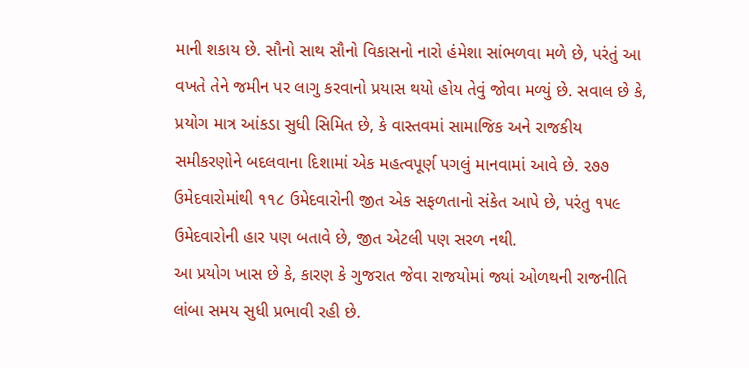માની શકાય છે. સૌનો સાથ સૌનો વિકાસનો નારો હંમેશા સાંભળવા મળે છે, પરંતું આ વખતે તેને જમીન પર લાગુ કરવાનો પ્રયાસ થયો હોય તેવું જોવા મળ્યું છે. સવાલ છે કે, પ્રયોગ માત્ર આંકડા સુધી સિમિત છે, કે વાસ્તવમાં સામાજિક અને રાજકીય સમીકરણોને બદલવાના દિશામાં એક મહત્વપૂર્ણ પગલું માનવામાં આવે છે. ૨૭૭ ઉમેદવારોમાંથી ૧૧૮ ઉમેદવારોની જીત એક સફળતાનો સંકેત આપે છે, પરંતુ ૧૫૯ ઉમેદવારોની હાર પણ બતાવે છે, જીત એટલી પણ સરળ નથી.
આ પ્રયોગ ખાસ છે કે, કારણ કે ગુજરાત જેવા રાજયોમાં જ્યાં ઓળથની રાજનીતિ લાંબા સમય સુધી પ્રભાવી રહી છે.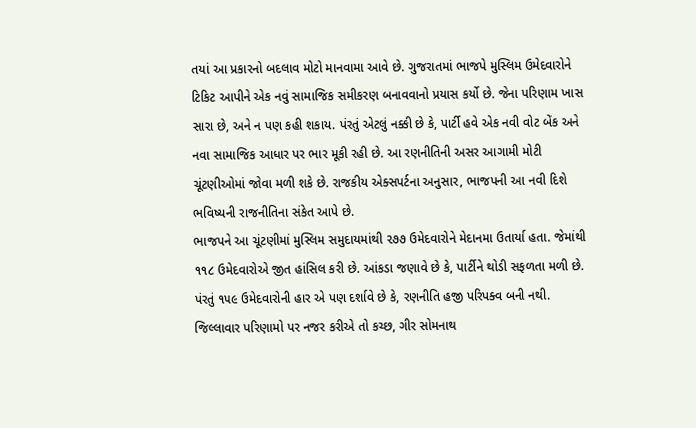તયાં આ પ્રકારનો બદલાવ મોટો માનવામા આવે છે. ગુજરાતમાં ભાજપે મુસ્લિમ ઉમેદવારોને ટિકિટ આપીને એક નવું સામાજિક સમીકરણ બનાવવાનો પ્રયાસ કર્યો છે. જેના પરિણામ ખાસ સારા છે, અને ન પણ કહી શકાય. પંરતું એટલું નક્કી છે કે, પાર્ટી હવે એક નવી વોટ બેંક અને નવા સામાજિક આધાર પર ભાર મૂકી રહી છે. આ રણનીતિની અસર આગામી મોટી ચૂંટણીઓમાં જોવા મળી શકે છે. રાજકીય એક્સપર્ટના અનુસાર, ભાજપની આ નવી દિશે ભવિષ્યની રાજનીતિના સંકેત આપે છે.
ભાજપને આ ચૂંટણીમાં મુસ્લિમ સમુદાયમાંથી ૨૭૭ ઉમેદવારોને મેદાનમા ઉતાર્યા હતા. જેમાંથી ૧૧૮ ઉમેદવારોએ જીત હાંસિલ કરી છે. આંકડા જણાવે છે કે, પાર્ટીને થોડી સફળતા મળી છે. પંરતું ૧૫૯ ઉમેદવારોની હાર એ પણ દર્શાવે છે કે, રણનીતિ હજી પરિપક્વ બની નથી. જિલ્લાવાર પરિણામો પર નજર કરીએ તો કચ્છ, ગીર સોમનાથ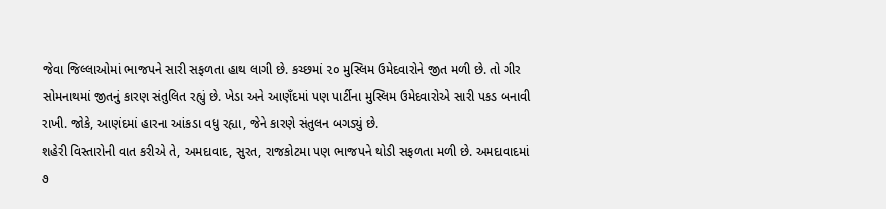જેવા જિલ્લાઓમાં ભાજપને સારી સફળતા હાથ લાગી છે. કચ્છમાં ૨૦ મુસ્લિમ ઉમેદવારોને જીત મળી છે. તો ગીર સોમનાથમાં જીતનું કારણ સંતુલિત રહ્યું છે. ખેડા અને આણઁદમાં પણ પાર્ટીના મુસ્લિમ ઉમેદવારોએ સારી પકડ બનાવી રાખી. જોકે, આણંદમાં હારના આંકડા વધુ રહ્યા, જેને કારણે સંતુલન બગડ્યું છે.
શહેરી વિસ્તારોની વાત કરીએ તે, અમદાવાદ, સુરત, રાજકોટમા પણ ભાજપને થોડી સફળતા મળી છે. અમદાવાદમાં ૭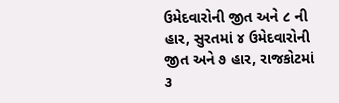ઉમેદવારોની જીત અને ૮ ની હાર, સુરતમાં ૪ ઉમેદવારોની જીત અને ૭ હાર, રાજકોટમાં ૩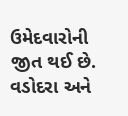ઉમેદવારોની જીત થઈ છે. વડોદરા અને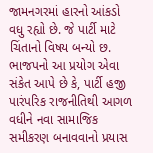જામનગરમાં હારનો આંકડો વધુ રહ્યો છે. જે પાર્ટી માટે ચિંતાનો વિષય બન્યો છ.
ભાજપનો આ પ્રયોગ એવા સંકેત આપે છે કે, પાર્ટી હજી પારંપરિક રાજનીતિથી આગળ વધીને નવા સામાજિક સમીકરણ બનાવવાનો પ્રયાસ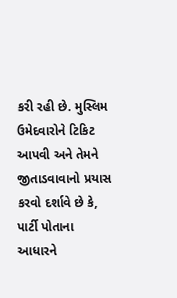કરી રહી છે. મુસ્લિમ ઉમેદવારોને ટિકિટ આપવી અને તેમને જીતાડવાવાનો પ્રયાસ કરવો દર્શાવે છે કે, પાર્ટી પોતાના આધારને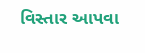વિસ્તાર આપવા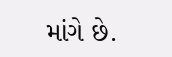માંગે છે.